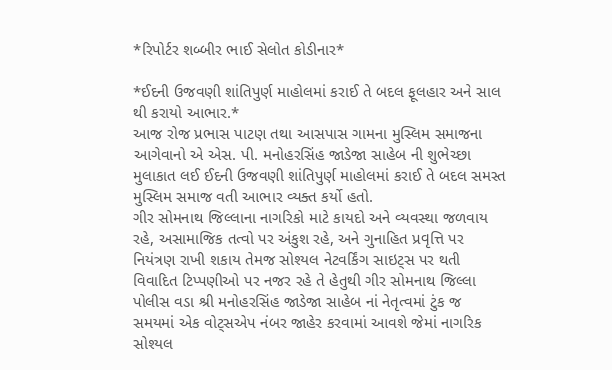*રિપોર્ટર શબ્બીર ભાઈ સેલોત કોડીનાર*

*ઈદની ઉજવણી શાંતિપુર્ણ માહોલમાં કરાઈ તે બદલ ફૂલહાર અને સાલ થી કરાયો આભાર.*
આજ રોજ પ્રભાસ પાટણ તથા આસપાસ ગામના મુસ્લિમ સમાજના આગેવાનો એ એસ. પી. મનોહરસિંહ જાડેજા સાહેબ ની શુભેચ્છા મુલાકાત લઈ ઈદની ઉજવણી શાંતિપુર્ણ માહોલમાં કરાઈ તે બદલ સમસ્ત મુસ્લિમ સમાજ વતી આભાર વ્યક્ત કર્યો હતો.
ગીર સોમનાથ જિલ્લાના નાગરિકો માટે કાયદો અને વ્યવસ્થા જળવાય રહે, અસામાજિક તત્વો પર અંકુશ રહે, અને ગુનાહિત પ્રવૃત્તિ પર નિયંત્રણ રાખી શકાય તેમજ સોશ્યલ નેટવર્કિંગ સાઇટ્સ પર થતી વિવાદિત ટિપ્પણીઓ પર નજર રહે તે હેતુથી ગીર સોમનાથ જિલ્લા પોલીસ વડા શ્રી મનોહરસિંહ જાડેજા સાહેબ નાં નેતૃત્વમાં ટુંક જ સમયમાં એક વોટ્સએપ નંબર જાહેર કરવામાં આવશે જેમાં નાગરિક સોશ્યલ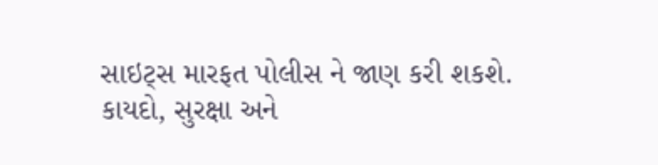સાઇટ્સ મારફત પોલીસ ને જાણ કરી શકશે.
કાયદો, સુરક્ષા અને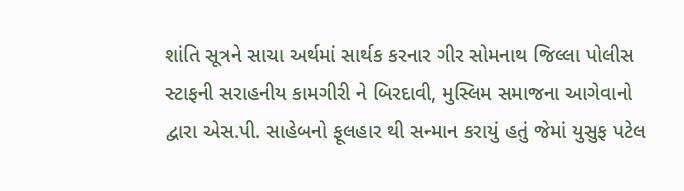શાંતિ સૂત્રને સાચા અર્થમાં સાર્થક કરનાર ગીર સોમનાથ જિલ્લા પોલીસ સ્ટાફની સરાહનીય કામગીરી ને બિરદાવી, મુસ્લિમ સમાજના આગેવાનો દ્વારા એસ.પી. સાહેબનો ફૂલહાર થી સન્માન કરાયું હતું જેમાં યુસુફ પટેલ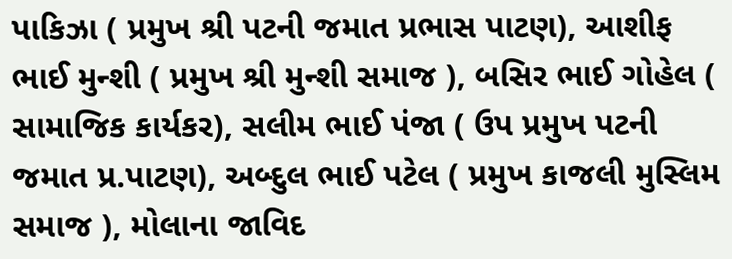પાકિઝા ( પ્રમુખ શ્રી પટની જમાત પ્રભાસ પાટણ), આશીફ ભાઈ મુન્શી ( પ્રમુખ શ્રી મુન્શી સમાજ ), બસિર ભાઈ ગોહેલ ( સામાજિક કાર્યકર), સલીમ ભાઈ પંજા ( ઉપ પ્રમુખ પટની જમાત પ્ર.પાટણ), અબ્દુલ ભાઈ પટેલ ( પ્રમુખ કાજલી મુસ્લિમ સમાજ ), મોલાના જાવિદ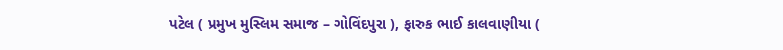પટેલ ( પ્રમુખ મુસ્લિમ સમાજ – ગોવિંદપુરા ), ફારુક ભાઈ કાલવાણીયા (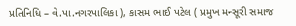પ્રતિનિધિ – વે.પા.નગરપાલિકા ), કાસમ ભાઈ પટેલ ( પ્રમુખ મન્સૂરી સમાજ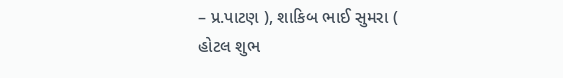– પ્ર.પાટણ ), શાકિબ ભાઈ સુમરા ( હોટલ શુભ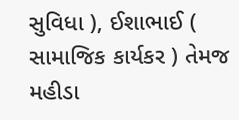સુવિધા ), ઈશાભાઈ ( સામાજિક કાર્યકર ) તેમજ મહીડા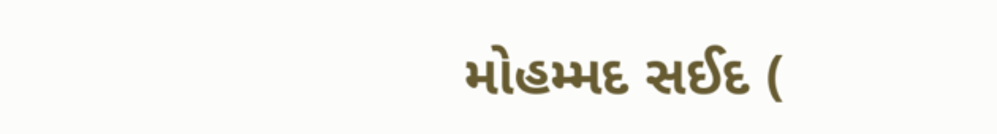મોહમ્મદ સઈદ (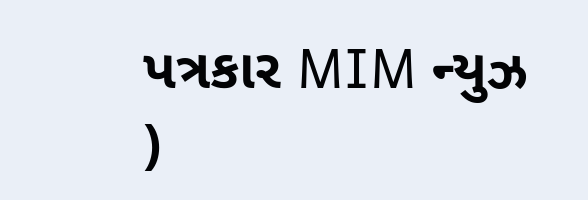પત્રકાર MIM ન્યુઝ )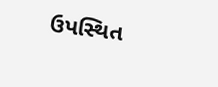ઉપસ્થિત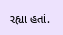રહ્યા હતાં.